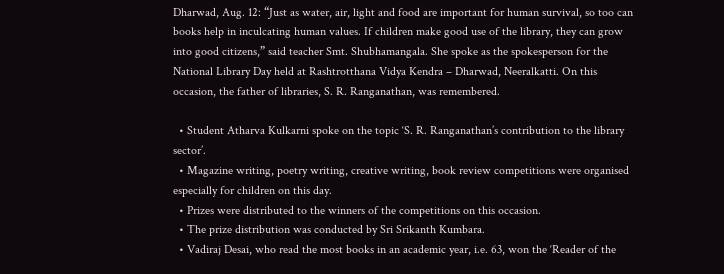Dharwad, Aug. 12: “Just as water, air, light and food are important for human survival, so too can books help in inculcating human values. If children make good use of the library, they can grow into good citizens,” said teacher Smt. Shubhamangala. She spoke as the spokesperson for the National Library Day held at Rashtrotthana Vidya Kendra – Dharwad, Neeralkatti. On this occasion, the father of libraries, S. R. Ranganathan, was remembered.

  • Student Atharva Kulkarni spoke on the topic ‘S. R. Ranganathan’s contribution to the library sector’.
  • Magazine writing, poetry writing, creative writing, book review competitions were organised especially for children on this day.
  • Prizes were distributed to the winners of the competitions on this occasion.
  • The prize distribution was conducted by Sri Srikanth Kumbara.
  • Vadiraj Desai, who read the most books in an academic year, i.e. 63, won the ‘Reader of the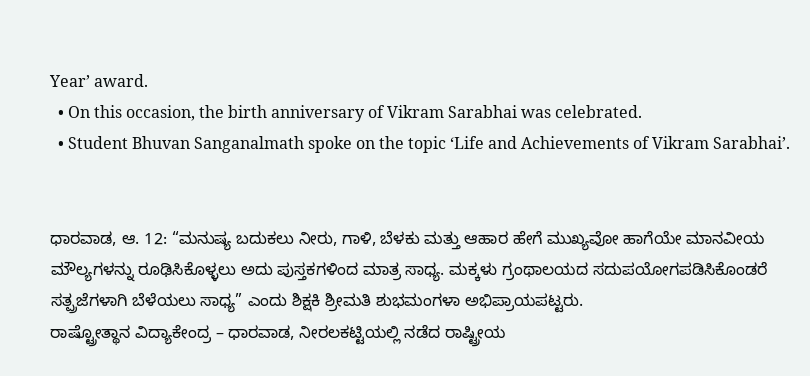Year’ award.
  • On this occasion, the birth anniversary of Vikram Sarabhai was celebrated.
  • Student Bhuvan Sanganalmath spoke on the topic ‘Life and Achievements of Vikram Sarabhai’.


ಧಾರವಾಡ, ಆ. 12: “ಮನುಷ್ಯ ಬದುಕಲು ನೀರು, ಗಾಳಿ, ಬೆಳಕು ಮತ್ತು ಆಹಾರ ಹೇಗೆ ಮುಖ್ಯವೋ ಹಾಗೆಯೇ ಮಾನವೀಯ ಮೌಲ್ಯಗಳನ್ನು ರೂಢಿಸಿಕೊಳ್ಳಲು ಅದು ಪುಸ್ತಕಗಳಿಂದ ಮಾತ್ರ ಸಾಧ್ಯ. ಮಕ್ಕಳು ಗ್ರಂಥಾಲಯದ ಸದುಪಯೋಗಪಡಿಸಿಕೊಂಡರೆ ಸತ್ಪ್ರಜೆಗಳಾಗಿ ಬೆಳೆಯಲು ಸಾಧ್ಯ” ಎಂದು ಶಿಕ್ಷಕಿ ಶ್ರೀಮತಿ ಶುಭಮಂಗಳಾ ಅಭಿಪ್ರಾಯಪಟ್ಟರು.
ರಾಷ್ಟ್ರೋತ್ಥಾನ ವಿದ್ಯಾಕೇಂದ್ರ – ಧಾರವಾಡ, ನೀರಲಕಟ್ಟಿಯಲ್ಲಿ ನಡೆದ ರಾಷ್ಟ್ರೀಯ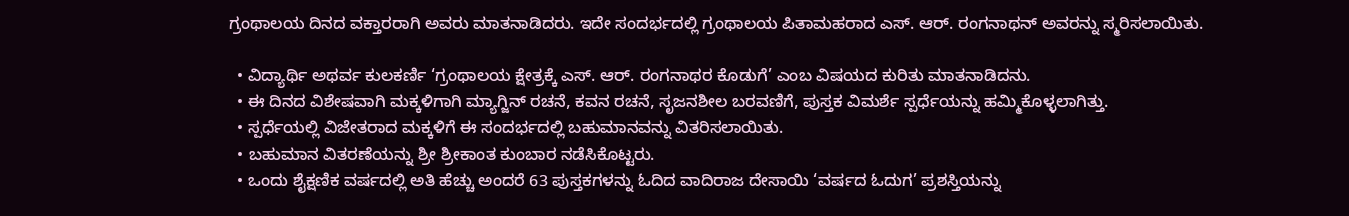ಗ್ರಂಥಾಲಯ ದಿನದ ವಕ್ತಾರರಾಗಿ ಅವರು ಮಾತನಾಡಿದರು. ಇದೇ ಸಂದರ್ಭದಲ್ಲಿ ಗ್ರಂಥಾಲಯ ಪಿತಾಮಹರಾದ ಎಸ್. ಆರ್‌. ರಂಗನಾಥನ್ ಅವರನ್ನು ಸ್ಮರಿಸಲಾಯಿತು.

  • ವಿದ್ಯಾರ್ಥಿ ಅಥರ್ವ ಕುಲಕರ್ಣಿ ‘ಗ್ರಂಥಾಲಯ ಕ್ಷೇತ್ರಕ್ಕೆ ಎಸ್. ಆರ್. ರಂಗನಾಥರ ಕೊಡುಗೆ’ ಎಂಬ ವಿಷಯದ ಕುರಿತು ಮಾತನಾಡಿದನು.
  • ಈ ದಿನದ ವಿಶೇಷವಾಗಿ ಮಕ್ಕಳಿಗಾಗಿ ಮ್ಯಾಗ್ಜಿನ್ ರಚನೆ, ಕವನ ರಚನೆ, ಸೃಜನಶೀಲ ಬರವಣಿಗೆ, ಪುಸ್ತಕ ವಿಮರ್ಶೆ ಸ್ಪರ್ಧೆಯನ್ನು ಹಮ್ಮಿಕೊಳ್ಳಲಾಗಿತ್ತು.
  • ಸ್ಪರ್ಧೆಯಲ್ಲಿ ವಿಜೇತರಾದ ಮಕ್ಕಳಿಗೆ ಈ ಸಂದರ್ಭದಲ್ಲಿ ಬಹುಮಾನವನ್ನು ವಿತರಿಸಲಾಯಿತು.
  • ಬಹುಮಾನ ವಿತರಣೆಯನ್ನು ಶ್ರೀ ಶ್ರೀಕಾಂತ ಕುಂಬಾರ ನಡೆಸಿಕೊಟ್ಟರು.
  • ಒಂದು ಶೈಕ್ಷಣಿಕ ವರ್ಷದಲ್ಲಿ ಅತಿ ಹೆಚ್ಚು ಅಂದರೆ 63 ಪುಸ್ತಕಗಳನ್ನು ಓದಿದ ವಾದಿರಾಜ ದೇಸಾಯಿ ‘ವರ್ಷದ ಓದುಗ’ ಪ್ರಶಸ್ತಿಯನ್ನು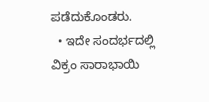ಪಡೆದುಕೊಂಡರು.
  • ಇದೇ ಸಂದರ್ಭದಲ್ಲಿ ವಿಕ್ರಂ ಸಾರಾಭಾಯಿ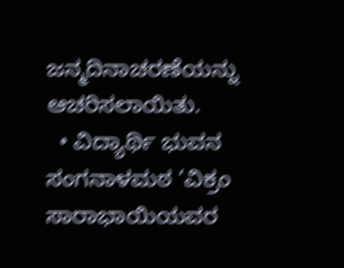ಜನ್ಮದಿನಾಚರಣೆಯನ್ನು ಆಚರಿಸಲಾಯಿತು.
  • ವಿದ್ಯಾರ್ಥಿ ಭುವನ ಸಂಗನಾಳಮಠ ‘ವಿಕ್ರಂ ಸಾರಾಭಾಯಿಯವರ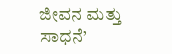ಜೀವನ ಮತ್ತು ಸಾಧನೆ’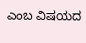ಎಂಬ ವಿಷಯದ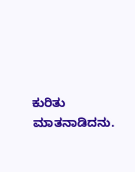ಕುರಿತು ಮಾತನಾಡಿದನು.